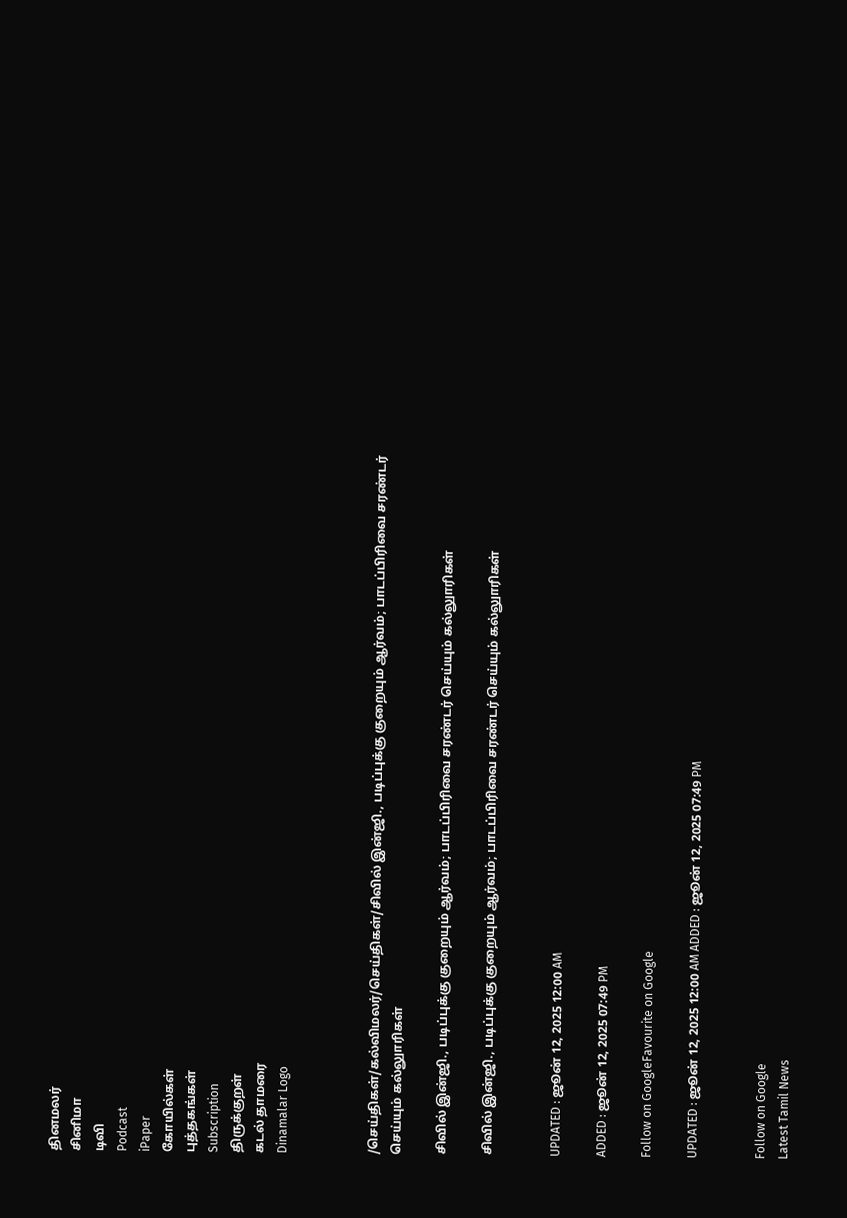தினமலர்
சினிமா
டிவி
Podcast
iPaper
கோயில்கள்
புத்தகங்கள்
Subscription
திருக்குறள்
கடல் தாமரை
Dinamalar Logo



/செய்திகள்/கல்விமலர்/செய்திகள்/சிவில் இன்ஜி., படிப்புக்கு குறையும் ஆர்வம்; பாடப்பிரிவை சரண்டர் செய்யும் கல்லுாரிகள்

சிவில் இன்ஜி., படிப்புக்கு குறையும் ஆர்வம்; பாடப்பிரிவை சரண்டர் செய்யும் கல்லுாரிகள்

சிவில் இன்ஜி., படிப்புக்கு குறையும் ஆர்வம்; பாடப்பிரிவை சரண்டர் செய்யும் கல்லுாரிகள்


UPDATED : ஜூன் 12, 2025 12:00 AM

ADDED : ஜூன் 12, 2025 07:49 PM

Follow on GoogleFavourite on Google

UPDATED : ஜூன் 12, 2025 12:00 AM ADDED : ஜூன் 12, 2025 07:49 PM


Follow on Google
Latest Tamil News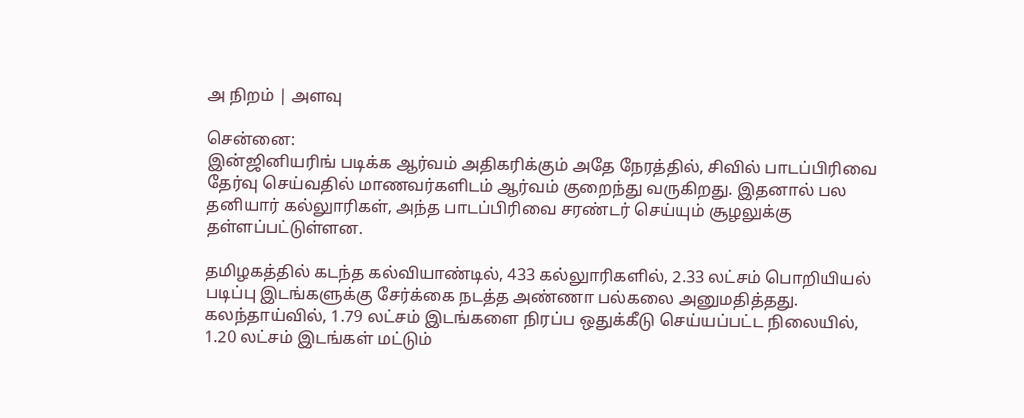அ நிறம் | அளவு

சென்னை:
இன்ஜினியரிங் படிக்க ஆர்வம் அதிகரிக்கும் அதே நேரத்தில், சிவில் பாடப்பிரிவை தேர்வு செய்வதில் மாணவர்களிடம் ஆர்வம் குறைந்து வருகிறது. இதனால் பல தனியார் கல்லுாரிகள், அந்த பாடப்பிரிவை சரண்டர் செய்யும் சூழலுக்கு தள்ளப்பட்டுள்ளன.

தமிழகத்தில் கடந்த கல்வியாண்டில், 433 கல்லுாரிகளில், 2.33 லட்சம் பொறியியல் படிப்பு இடங்களுக்கு சேர்க்கை நடத்த அண்ணா பல்கலை அனுமதித்தது. கலந்தாய்வில், 1.79 லட்சம் இடங்களை நிரப்ப ஒதுக்கீடு செய்யப்பட்ட நிலையில், 1.20 லட்சம் இடங்கள் மட்டும்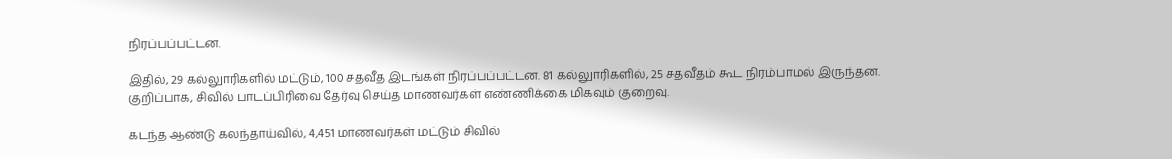நிரப்பப்பட்டன.

இதில், 29 கல்லுாரிகளில் மட்டும், 100 சதவீத இடங்கள் நிரப்பப்பட்டன. 81 கல்லுாரிகளில், 25 சதவீதம் கூட நிரம்பாமல் இருந்தன. குறிப்பாக, சிவில் பாடப்பிரிவை தேர்வு செய்த மாணவர்கள் எண்ணிக்கை மிகவும் குறைவு.

கடந்த ஆண்டு கலந்தாய்வில், 4,451 மாணவர்கள் மட்டும் சிவில்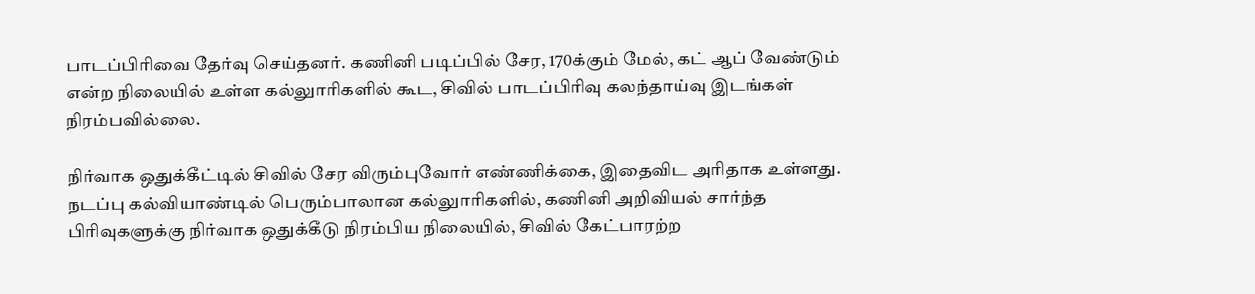பாடப்பிரிவை தேர்வு செய்தனர். கணினி படிப்பில் சேர, 170க்கும் மேல், கட் ஆப் வேண்டும் என்ற நிலையில் உள்ள கல்லுாரிகளில் கூட, சிவில் பாடப்பிரிவு கலந்தாய்வு இடங்கள் நிரம்பவில்லை.

நிர்வாக ஒதுக்கீட்டில் சிவில் சேர விரும்புவோர் எண்ணிக்கை, இதைவிட அரிதாக உள்ளது. நடப்பு கல்வியாண்டில் பெரும்பாலான கல்லுாரிகளில், கணினி அறிவியல் சார்ந்த பிரிவுகளுக்கு நிர்வாக ஒதுக்கீடு நிரம்பிய நிலையில், சிவில் கேட்பாரற்ற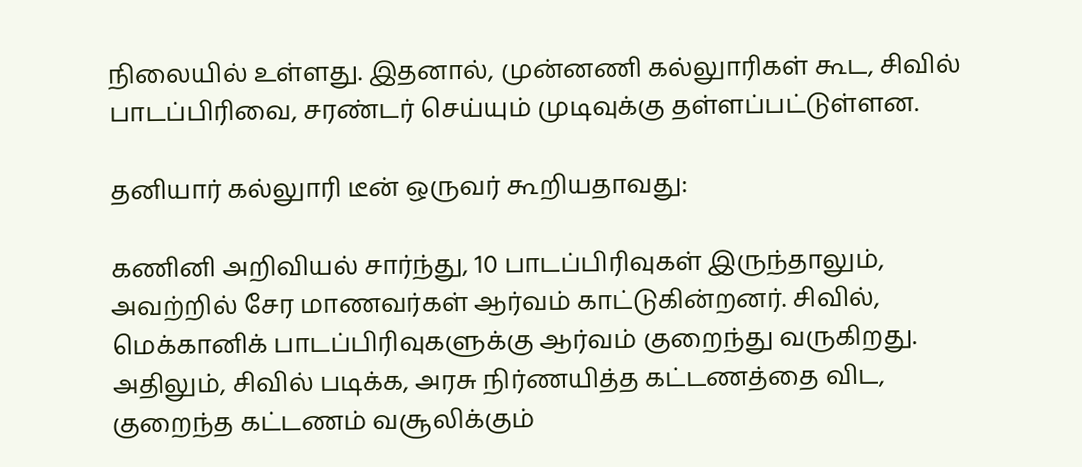நிலையில் உள்ளது. இதனால், முன்னணி கல்லுாரிகள் கூட, சிவில் பாடப்பிரிவை, சரண்டர் செய்யும் முடிவுக்கு தள்ளப்பட்டுள்ளன.

தனியார் கல்லுாரி டீன் ஒருவர் கூறியதாவது:

கணினி அறிவியல் சார்ந்து, 10 பாடப்பிரிவுகள் இருந்தாலும், அவற்றில் சேர மாணவர்கள் ஆர்வம் காட்டுகின்றனர். சிவில், மெக்கானிக் பாடப்பிரிவுகளுக்கு ஆர்வம் குறைந்து வருகிறது. அதிலும், சிவில் படிக்க, அரசு நிர்ணயித்த கட்டணத்தை விட, குறைந்த கட்டணம் வசூலிக்கும்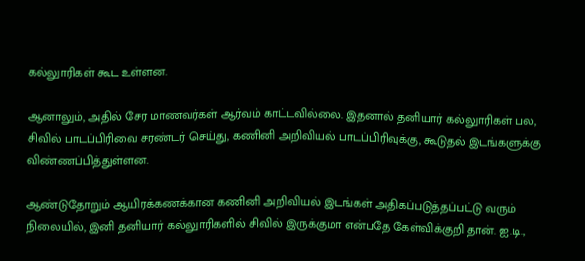கல்லுாரிகள் கூட உள்ளன.

ஆனாலும், அதில் சேர மாணவர்கள் ஆர்வம் காட்டவில்லை. இதனால் தனியார் கல்லுாரிகள் பல, சிவில் பாடப்பிரிவை சரண்டர் செய்து, கணினி அறிவியல் பாடப்பிரிவுக்கு, கூடுதல் இடங்களுக்கு விண்ணப்பித்துள்ளன.

ஆண்டுதோறும் ஆயிரக்கணக்கான கணினி அறிவியல் இடங்கள் அதிகப்படுத்தப்பட்டு வரும் நிலையில், இனி தனியார் கல்லுாரிகளில் சிவில் இருக்குமா என்பதே கேள்விக்குறி தான். ஐ.டி.,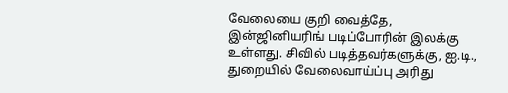வேலையை குறி வைத்தே, இன்ஜினியரிங் படிப்போரின் இலக்கு உள்ளது. சிவில் படித்தவர்களுக்கு, ஐ.டி., துறையில் வேலைவாய்ப்பு அரிது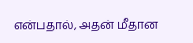என்பதால், அதன் மீதான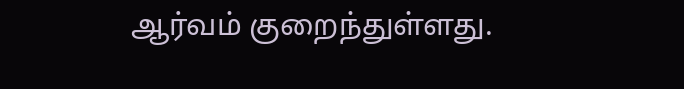ஆர்வம் குறைந்துள்ளது.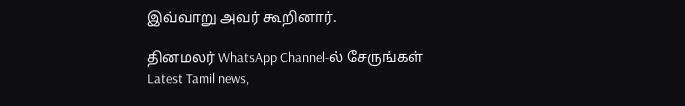இவ்வாறு அவர் கூறினார்.

தினமலர் WhatsApp Channel-ல் சேருங்கள்
Latest Tamil news,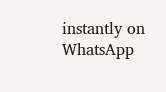instantly on WhatsApp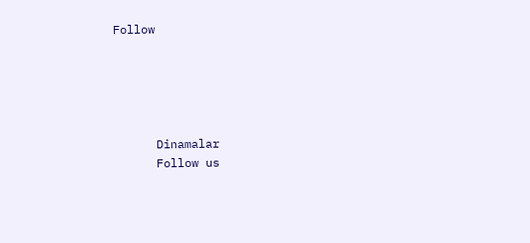Follow





      Dinamalar
      Follow us